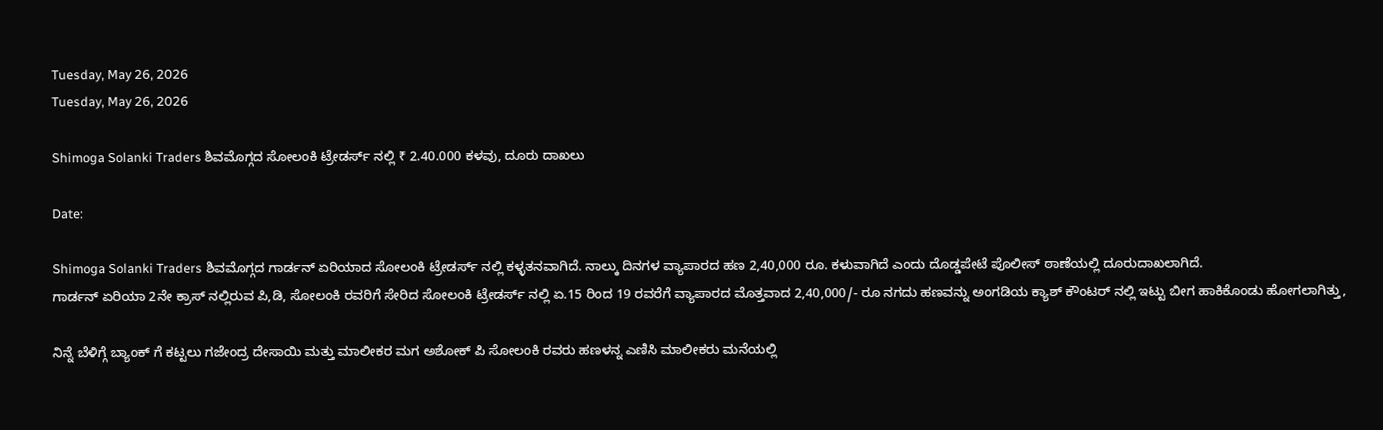Tuesday, May 26, 2026
Tuesday, May 26, 2026

Shimoga Solanki Traders ಶಿವಮೊಗ್ಗದ ಸೋಲಂಕಿ ಟ್ರೇಡರ್ಸ್ ನಲ್ಲಿ ₹ 2.40.000 ಕಳವು, ದೂರು ದಾಖಲು

Date:

Shimoga Solanki Traders ಶಿವಮೊಗ್ಗದ ಗಾರ್ಡನ್ ಏರಿಯಾದ ಸೋಲಂಕಿ ಟ್ರೇಡರ್ಸ್ ನಲ್ಲಿ ಕಳ್ಳತನವಾಗಿದೆ. ನಾಲ್ಕು ದಿನಗಳ ವ್ಯಾಪಾರದ ಹಣ 2,40,000 ರೂ. ಕಳುವಾಗಿದೆ ಎಂದು ದೊಡ್ಡಪೇಟೆ ಪೊಲೀಸ್ ಠಾಣೆಯಲ್ಲಿ ದೂರುದಾಖಲಾಗಿದೆ.
ಗಾರ್ಡನ್ ಏರಿಯಾ 2ನೇ ಕ್ರಾಸ್ ನಲ್ಲಿರುವ ಪಿ,ಡಿ, ಸೋಲಂಕಿ ರವರಿಗೆ ಸೇರಿದ ಸೋಲಂಕಿ ಟ್ರೇಡರ್ಸ್ ನಲ್ಲಿ ಏ.15 ರಿಂದ 19 ರವರೆಗೆ ವ್ಯಾಪಾರದ ಮೊತ್ತವಾದ 2,40,000/- ರೂ ನಗದು ಹಣವನ್ನು ಅಂಗಡಿಯ ಕ್ಯಾಶ್ ಕೌಂಟರ್ ನಲ್ಲಿ ಇಟ್ಟು ಬೀಗ ಹಾಕಿಕೊಂಡು ಹೋಗಲಾಗಿತ್ತು,

ನಿನ್ನೆ ಬೆಳಿಗ್ಗೆ ಬ್ಯಾಂಕ್ ಗೆ ಕಟ್ಟಲು ಗಜೇಂದ್ರ ದೇಸಾಯಿ ಮತ್ತು ಮಾಲೀಕರ ಮಗ ಅಶೋಕ್ ಪಿ ಸೋಲಂಕಿ ರವರು ಹಣಳನ್ನ ಎಣಿಸಿ ಮಾಲೀಕರು ಮನೆಯಲ್ಲಿ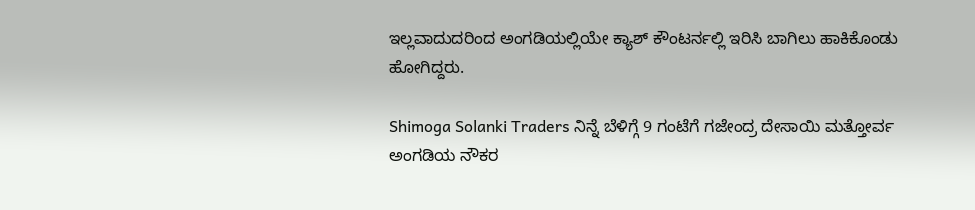ಇಲ್ಲವಾದುದರಿಂದ ಅಂಗಡಿಯಲ್ಲಿಯೇ ಕ್ಯಾಶ್ ಕೌಂಟರ್ನಲ್ಲಿ ಇರಿಸಿ ಬಾಗಿಲು ಹಾಕಿಕೊಂಡು ಹೋಗಿದ್ದರು.

Shimoga Solanki Traders ನಿನ್ನೆ ಬೆಳಿಗ್ಗೆ 9 ಗಂಟೆಗೆ ಗಜೇಂದ್ರ ದೇಸಾಯಿ ಮತ್ತೋರ್ವ ಅಂಗಡಿಯ ನೌಕರ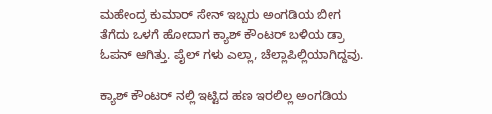ಮಹೇಂದ್ರ ಕುಮಾರ್ ಸೇನ್ ಇಬ್ಬರು ಅಂಗಡಿಯ ಬೀಗ ತೆಗೆದು ಒಳಗೆ ಹೋದಾಗ ಕ್ಯಾಶ್ ಕೌಂಟರ್ ಬಳಿಯ ಡ್ರಾ ಓಪನ್ ಆಗಿತ್ತು. ಪೈಲ್ ಗಳು ಎಲ್ಲಾ, ಚೆಲ್ಲಾಪಿಲ್ಲಿಯಾಗಿದ್ದವು.

ಕ್ಯಾಶ್ ಕೌಂಟರ್ ನಲ್ಲಿ ಇಟ್ಟಿದ ಹಣ ಇರಲಿಲ್ಲ ಅಂಗಡಿಯ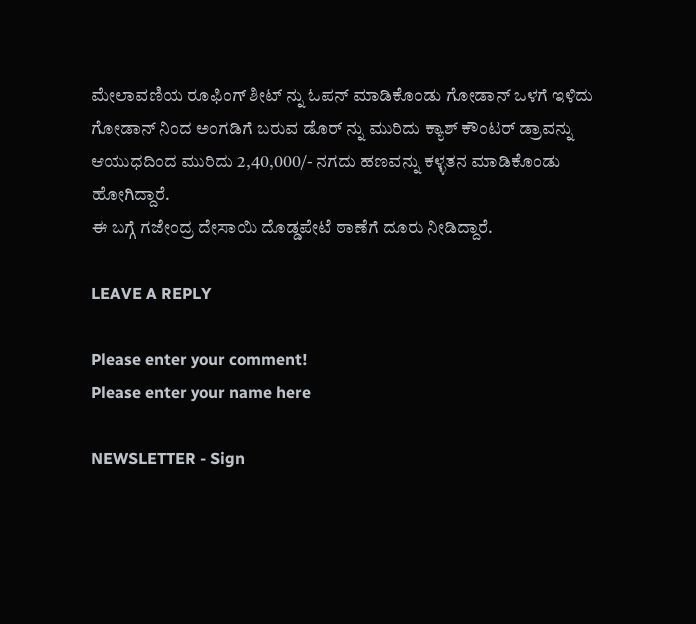ಮೇಲಾವಣಿಯ ರೂಫಿಂಗ್ ಶೀಟ್ ನ್ನು ಓಪನ್ ಮಾಡಿಕೊಂಡು ಗೋಡಾನ್ ಒಳಗೆ ಇಳಿದು ಗೋಡಾನ್ ನಿಂದ ಅಂಗಡಿಗೆ ಬರುವ ಡೊರ್ ನ್ನು ಮುರಿದು ಕ್ಯಾಶ್ ಕೌಂಟ‌ರ್ ಡ್ರಾವನ್ನು ಆಯುಧದಿಂದ ಮುರಿದು 2,40,000/- ನಗದು ಹಣವನ್ನು ಕಳ್ಳತನ ಮಾಡಿಕೊಂಡು ಹೋಗಿದ್ದಾರೆ.
ಈ ಬಗ್ಗೆ ಗಜೇಂದ್ರ ದೇಸಾಯಿ ದೊಡ್ಡಪೇಟೆ ಠಾಣೆಗೆ‌ ದೂರು ನೀಡಿದ್ದಾರೆ.

LEAVE A REPLY

Please enter your comment!
Please enter your name here

NEWSLETTER - Sign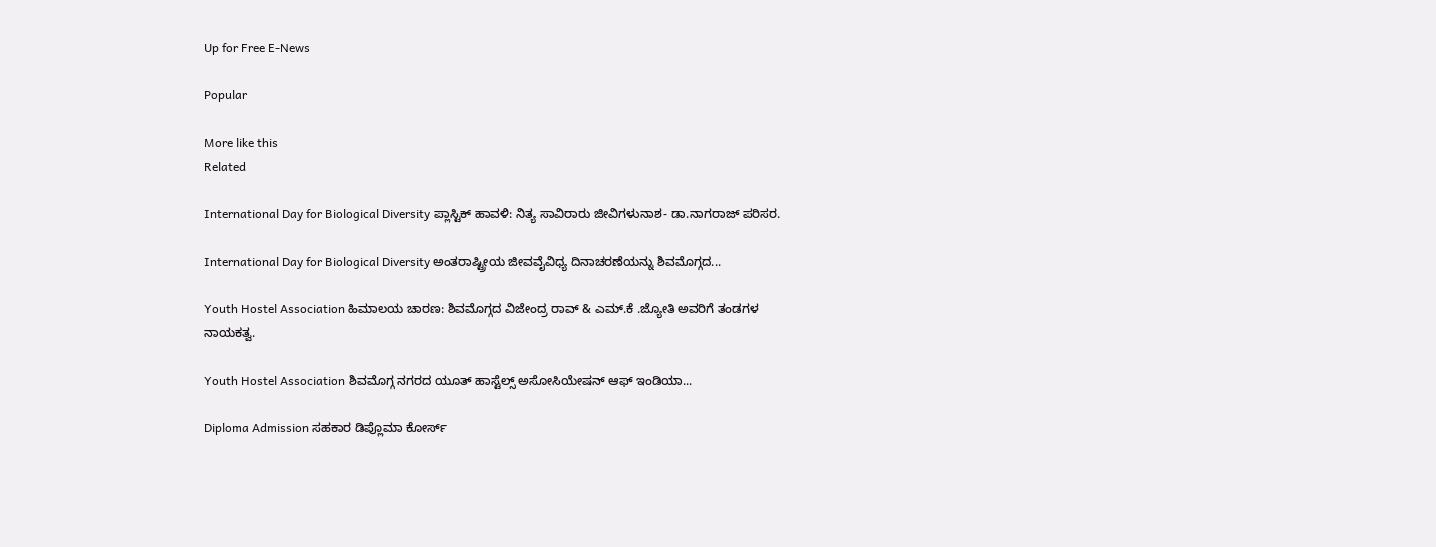Up for Free E-News

Popular

More like this
Related

International Day for Biological Diversity ಪ್ಲಾಸ್ಟಿಕ್ ಹಾವಳಿ: ನಿತ್ಯ ಸಾವಿರಾರು ಜೀವಿಗಳುನಾಶ- ಡಾ.ನಾಗರಾಜ್ ಪರಿಸರ.

International Day for Biological Diversity ಅಂತರಾಷ್ಟ್ರೀಯ ಜೀವವೈವಿಧ್ಯ ದಿನಾಚರಣೆಯನ್ನು ಶಿವಮೊಗ್ಗದ...

Youth Hostel Association ಹಿಮಾಲಯ ಚಾರಣ: ಶಿವಮೊಗ್ಗದ ವಿಜೇಂದ್ರ ರಾವ್ & ಎಮ್.ಕೆ .ಜ್ಯೋತಿ ಅವರಿಗೆ ತಂಡಗಳ ನಾಯಕತ್ವ.

Youth Hostel Association ಶಿವಮೊಗ್ಗ ನಗರದ ಯೂತ್ ಹಾಸ್ಟೆಲ್ಸ್ ಅಸೋಸಿಯೇಷನ್ ಆಫ್ ಇಂಡಿಯಾ...

Diploma Admission ಸಹಕಾರ ಡಿಪ್ಲೊಮಾ ಕೋರ್ಸ್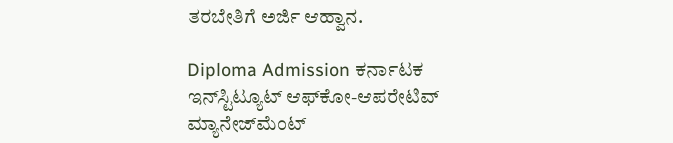ತರಬೇತಿಗೆ ಅರ್ಜಿ ಆಹ್ವಾನ.

Diploma Admission ಕರ್ನಾಟಕ ಇನ್‌ಸ್ಟಿಟ್ಯೂಟ್ ಆಫ್‌ಕೋ-ಆಪರೇಟಿವ್ ಮ್ಯಾನೇಜ್‌ಮೆಂಟ್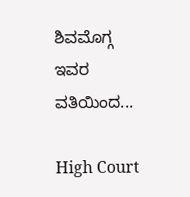ಶಿವಮೊಗ್ಗ ಇವರ ವತಿಯಿಂದ...

High Court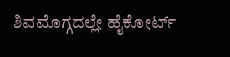ಶಿವಮೊಗ್ಗದಲ್ಲೇ ಹೈಕೋರ್ಟ್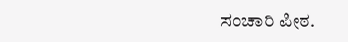ಸಂಚಾರಿ ಪೀಠ.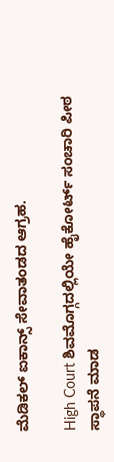ಮೆಡಿಕಲ್ ಐಕಾನ್ಸ್ ಸೇವಾತಂಡದ ಆಗ್ರಹ.

High Court ಶಿವಮೊಗ್ಗದಲ್ಲಿಯೇ ಹೈಕೋರ್ಟ್ ಸಂಚಾರಿ ಪೀಠ ಸ್ಥಾಪನೆ ಮಾಡ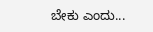ಬೇಕು ಎಂದು...